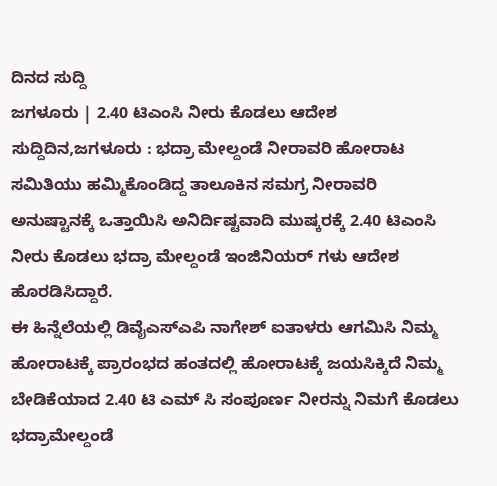ದಿನದ ಸುದ್ದಿ
ಜಗಳೂರು | 2.40 ಟಿಎಂಸಿ ನೀರು ಕೊಡಲು ಆದೇಶ
ಸುದ್ದಿದಿನ,ಜಗಳೂರು : ಭದ್ರಾ ಮೇಲ್ದಂಡೆ ನೀರಾವರಿ ಹೋರಾಟ ಸಮಿತಿಯು ಹಮ್ಮಿಕೊಂಡಿದ್ದ ತಾಲೂಕಿನ ಸಮಗ್ರ ನೀರಾವರಿ ಅನುಷ್ಟಾನಕ್ಕೆ ಒತ್ತಾಯಿಸಿ ಅನಿರ್ದಿಷ್ಟವಾದಿ ಮುಷ್ಕರಕ್ಕೆ 2.40 ಟಿಎಂಸಿ ನೀರು ಕೊಡಲು ಭದ್ರಾ ಮೇಲ್ದಂಡೆ ಇಂಜಿನಿಯರ್ ಗಳು ಆದೇಶ ಹೊರಡಿಸಿದ್ದಾರೆ.
ಈ ಹಿನ್ನೆಲೆಯಲ್ಲಿ ಡಿವೈಎಸ್ಎಪಿ ನಾಗೇಶ್ ಐತಾಳರು ಆಗಮಿಸಿ ನಿಮ್ಮ ಹೋರಾಟಕ್ಕೆ ಪ್ರಾರಂಭದ ಹಂತದಲ್ಲಿ ಹೋರಾಟಕ್ಕೆ ಜಯಸಿಕ್ಕಿದೆ ನಿಮ್ಮ ಬೇಡಿಕೆಯಾದ 2.40 ಟಿ ಎಮ್ ಸಿ ಸಂಪೂರ್ಣ ನೀರನ್ನು ನಿಮಗೆ ಕೊಡಲು ಭದ್ರಾಮೇಲ್ದಂಡೆ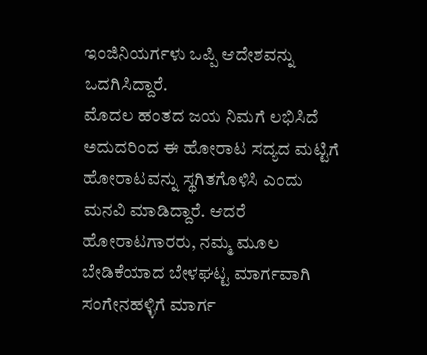ಇಂಜಿನಿಯರ್ಗಳು ಒಪ್ಪಿ ಆದೇಶವನ್ನು ಒದಗಿಸಿದ್ದಾರೆ.
ಮೊದಲ ಹಂತದ ಜಯ ನಿಮಗೆ ಲಭಿಸಿದೆ ಅದುದರಿಂದ ಈ ಹೋರಾಟ ಸದ್ಯದ ಮಟ್ಟಿಗೆ ಹೋರಾಟವನ್ನು ಸ್ಥಗಿತಗೊಳಿಸಿ ಎಂದು ಮನವಿ ಮಾಡಿದ್ದಾರೆ. ಆದರೆ ಹೋರಾಟಗಾರರು, ನಮ್ಮ ಮೂಲ ಬೇಡಿಕೆಯಾದ ಬೇಳಘಟ್ಟ ಮಾರ್ಗವಾಗಿ ಸಂಗೇನಹಳ್ಳಿಗೆ ಮಾರ್ಗ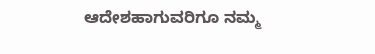ಆದೇಶಹಾಗುವರಿಗೂ ನಮ್ಮ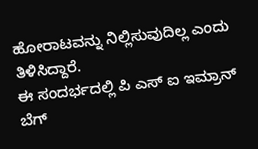ಹೋರಾಟವನ್ನು ನಿಲ್ಲಿಸುವುದಿಲ್ಲ ಎಂದು ತಿಳಿಸಿದ್ದಾರೆ.
ಈ ಸಂದರ್ಭದಲ್ಲಿ ಪಿ ಎಸ್ ಐ ಇಮ್ರಾನ್ ಬೆಗ್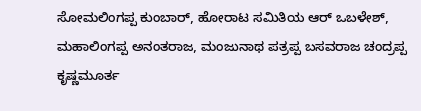ಸೋಮಲಿಂಗಪ್ಪ ಕುಂಬಾರ್, ಹೋರಾಟ ಸಮಿತಿಯ ಆರ್ ಒಬಳೇಶ್, ಮಹಾಲಿಂಗಪ್ಪ ಅನಂತರಾಜ, ಮಂಜುನಾಥ ಪತ್ರಪ್ಪ ಬಸವರಾಜ ಚಂದ್ರಪ್ಪ ಕೃಷ್ಣಮೂರ್ತ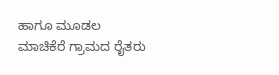ಹಾಗೂ ಮೂಡಲ ಮಾಚಿಕೆರೆ ಗ್ರಾಮದ ರೈತರು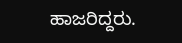ಹಾಜರಿದ್ದರು.